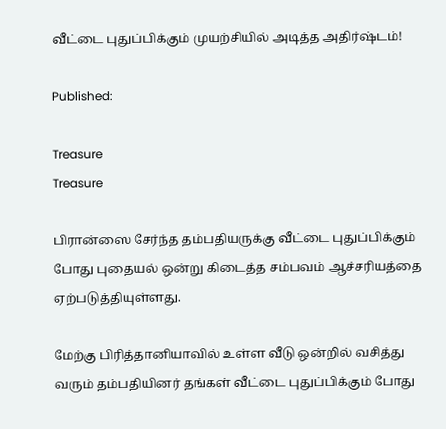வீட்டை புதுப்பிக்கும் முயற்சியில் அடித்த அதிர்ஷ்டம்!

Published:

Treasure
Treasure

பிரான்ஸை சேர்ந்த தம்பதியருக்கு வீட்டை புதுப்பிக்கும் போது புதையல் ஒன்று கிடைத்த சம்பவம் ஆச்சரியத்தை ஏற்படுத்தியுள்ளது.

மேற்கு பிரித்தானியாவில் உள்ள வீடு ஒன்றில் வசித்து வரும் தம்பதியினர் தங்கள் வீட்டை புதுப்பிக்கும் போது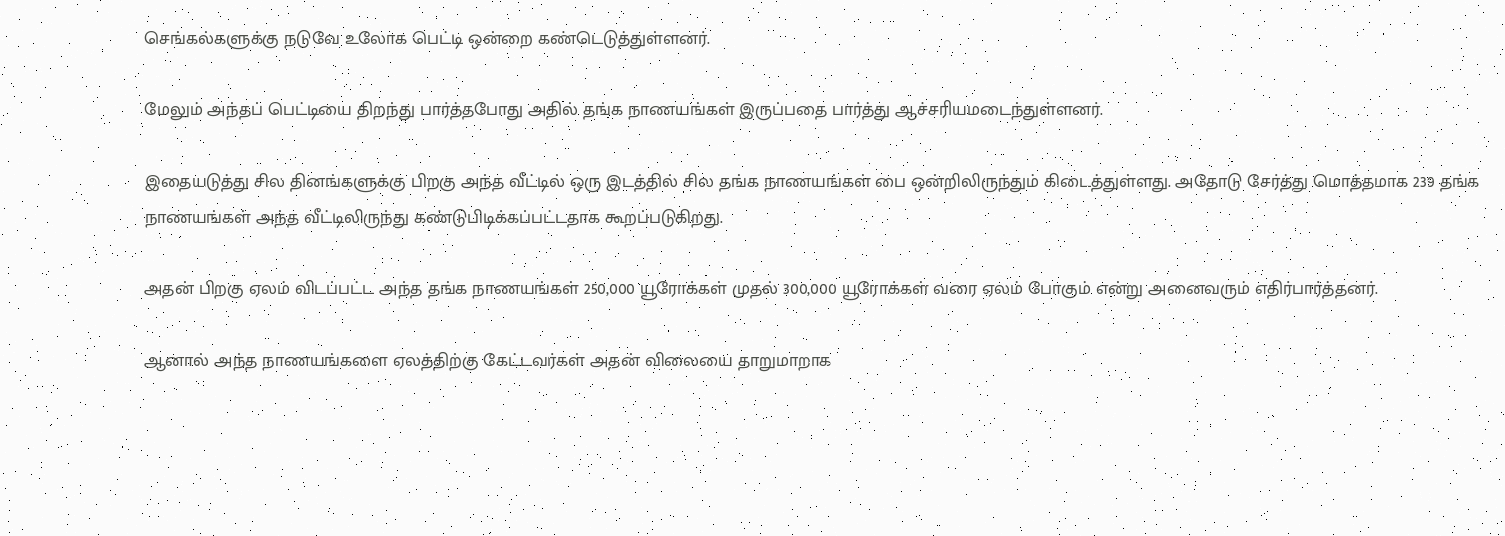செங்கல்களுக்கு நடுவே உலோக பெட்டி ஒன்றை கண்டெடுத்துள்ளனர்.

மேலும் அந்தப் பெட்டியை திறந்து பார்த்தபோது அதில் தங்க நாணயங்கள் இருப்பதை பார்த்து ஆச்சரியமடைந்துள்ளனர்.

இதையடுத்து சில தினங்களுக்கு பிறகு அந்த வீட்டில் ஒரு இடத்தில் சில தங்க நாணயங்கள் பை ஒன்றிலிருந்தும் கிடைத்துள்ளது. அதோடு சேர்த்து மொத்தமாக 239 தங்க நாணயங்கள் அந்த வீட்டிலிருந்து கண்டுபிடிக்கப்பட்டதாக கூறப்படுகிறது.

அதன் பிறகு ஏலம் விடப்பட்ட அந்த தங்க நாணயங்கள் 250,000 யூரோக்கள் முதல் 300,000 யூரோக்கள் வரை ஏலம் போகும் என்று அனைவரும் எதிர்பார்த்தனர்.

ஆனால் அந்த நாணயங்களை ஏலத்திற்கு கேட்டவர்கள் அதன் விலையை தாறுமாறாக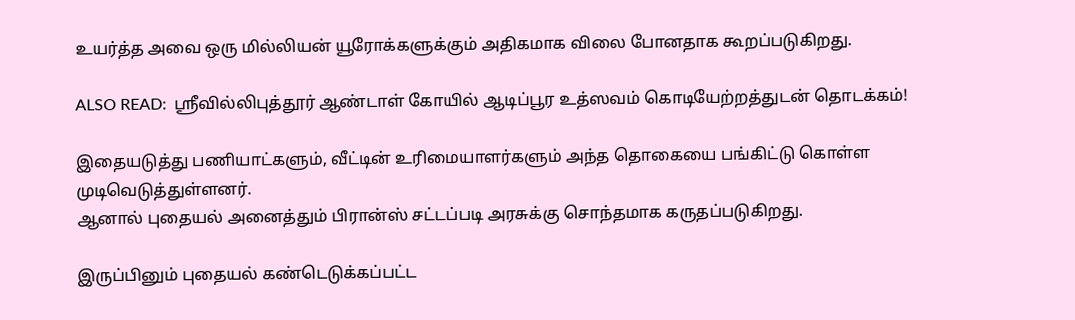உயர்த்த அவை ஒரு மில்லியன் யூரோக்களுக்கும் அதிகமாக விலை போனதாக கூறப்படுகிறது.

ALSO READ:  ஸ்ரீவில்லிபுத்தூர் ஆண்டாள் கோயில் ஆடிப்பூர உத்ஸவம் கொடியேற்றத்துடன் தொடக்கம்!

இதையடுத்து பணியாட்களும், வீட்டின் உரிமையாளர்களும் அந்த தொகையை பங்கிட்டு கொள்ள முடிவெடுத்துள்ளனர்.
ஆனால் புதையல் அனைத்தும் பிரான்ஸ் சட்டப்படி அரசுக்கு சொந்தமாக கருதப்படுகிறது.

இருப்பினும் புதையல் கண்டெடுக்கப்பட்ட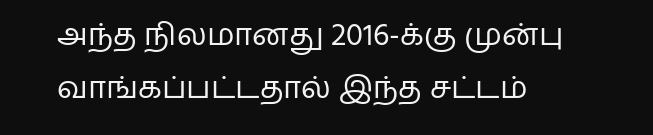அந்த நிலமானது 2016-க்கு முன்பு வாங்கப்பட்டதால் இந்த சட்டம்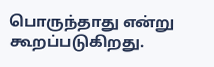பொருந்தாது என்று கூறப்படுகிறது.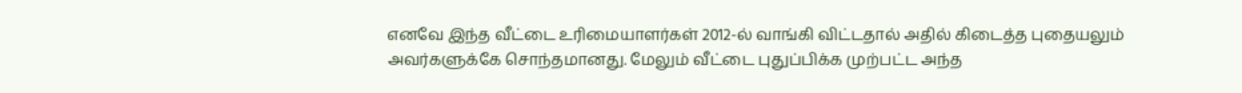எனவே இந்த வீட்டை உரிமையாளர்கள் 2012-ல் வாங்கி விட்டதால் அதில் கிடைத்த புதையலும் அவர்களுக்கே சொந்தமானது. மேலும் வீட்டை புதுப்பிக்க முற்பட்ட அந்த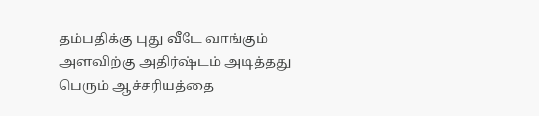தம்பதிக்கு புது வீடே வாங்கும் அளவிற்கு அதிர்ஷ்டம் அடித்தது பெரும் ஆச்சரியத்தை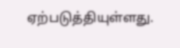ஏற்படுத்தியுள்ளது.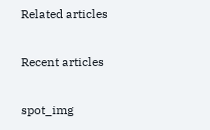Related articles

Recent articles

spot_img